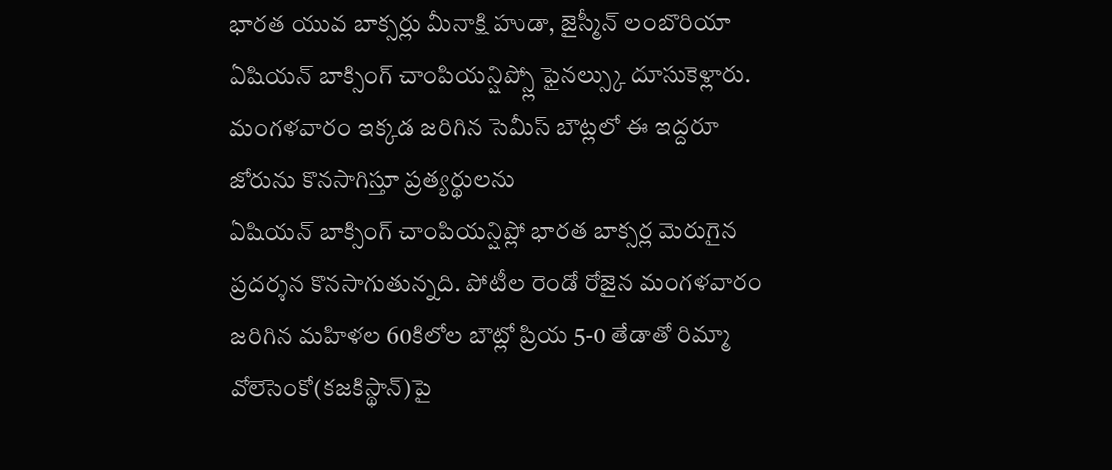భారత యువ బాక్సర్లు మీనాక్షి హుడా, జైస్మీన్ లంబొరియా ఏషియన్ బాక్సింగ్ చాంపియన్షిప్స్లో ఫైనల్స్కు దూసుకెళ్లారు. మంగళవారం ఇక్కడ జరిగిన సెమీస్ బౌట్లలో ఈ ఇద్దరూ జోరును కొనసాగిస్తూ ప్రత్యర్థులను
ఏషియన్ బాక్సింగ్ చాంపియన్షిప్లో భారత బాక్సర్ల మెరుగైన ప్రదర్శన కొనసాగుతున్నది. పోటీల రెండో రోజైన మంగళవారం జరిగిన మహిళల 60కిలోల బౌట్లో ప్రియ 5-0 తేడాతో రిమ్మా వోలెసెంకో(కజకిస్థాన్)పై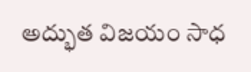అద్భుత విజయం సాధ